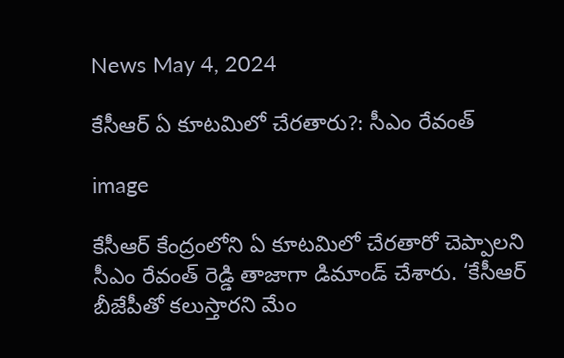News May 4, 2024

కేసీఆర్ ఏ కూటమిలో చేరతారు?: సీఎం రేవంత్

image

కేసీఆర్ కేంద్రంలోని ఏ కూటమిలో చేరతారో చెప్పాలని సీఎం రేవంత్ రెడ్డి తాజాగా డిమాండ్ చేశారు. ‘కేసీఆర్ బీజేపీతో కలుస్తారని మేం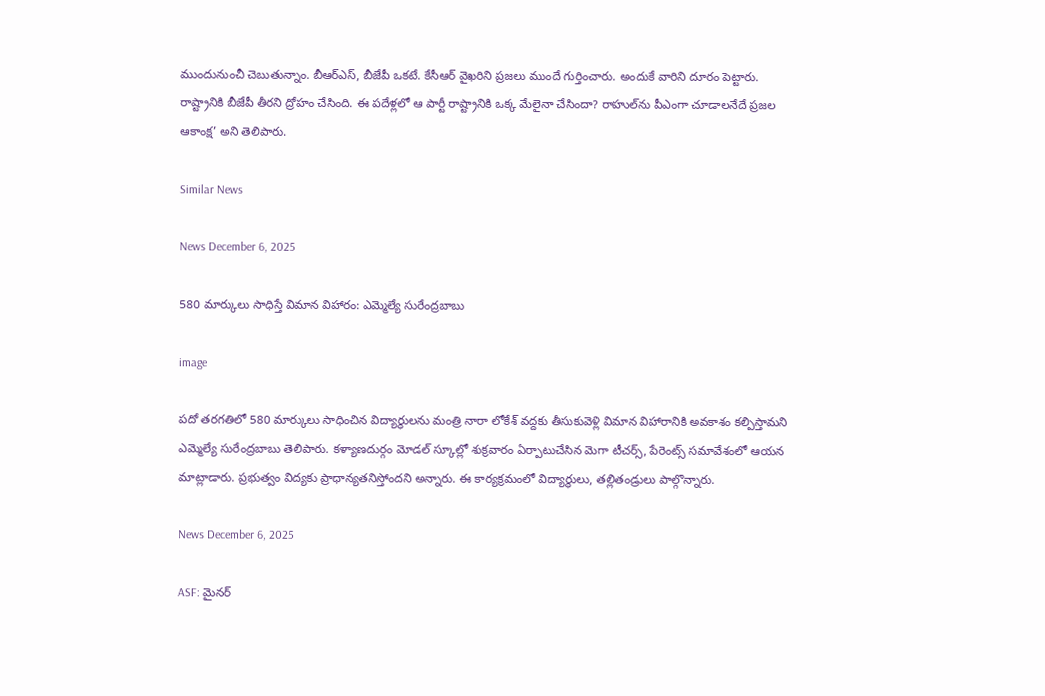ముందునుంచీ చెబుతున్నాం. బీఆర్ఎస్, బీజేపీ ఒకటే. కేసీఆర్ వైఖరిని ప్రజలు ముందే గుర్తించారు. అందుకే వారిని దూరం పెట్టారు. రాష్ట్రానికి బీజేపీ తీరని ద్రోహం చేసింది. ఈ పదేళ్లలో ఆ పార్టీ రాష్ట్రానికి ఒక్క మేలైనా చేసిందా? రాహుల్‌‌ను పీఎంగా చూడాలనేదే ప్రజల ఆకాంక్ష’ అని తెలిపారు.

Similar News

News December 6, 2025

580 మార్కులు సాధిస్తే విమాన విహారం: ఎమ్మెల్యే సురేంద్రబాబు

image

పదో తరగతిలో 580 మార్కులు సాధించిన విద్యార్థులను మంత్రి నారా లోకేశ్ వద్దకు తీసుకువెళ్లి విమాన విహారానికి అవకాశం కల్పిస్తామని ఎమ్మెల్యే సురేంద్రబాబు తెలిపారు. కళ్యాణదుర్గం మోడల్ స్కూల్లో శుక్రవారం ఏర్పాటుచేసిన మెగా టీచర్స్, పేరెంట్స్ సమావేశంలో ఆయన మాట్లాడారు. ప్రభుత్వం విద్యకు ప్రాధాన్యతనిస్తోందని అన్నారు. ఈ కార్యక్రమంలో విద్యార్థులు, తల్లితండ్రులు పాల్గొన్నారు.

News December 6, 2025

ASF: మైనర్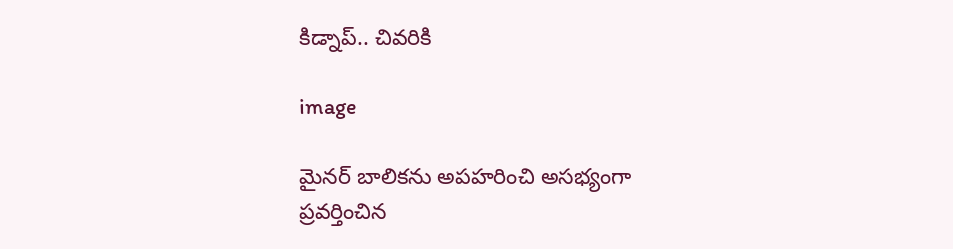కిడ్నాప్.. చివరికి

image

మైనర్ బాలికను అపహరించి అసభ్యంగా ప్రవర్తించిన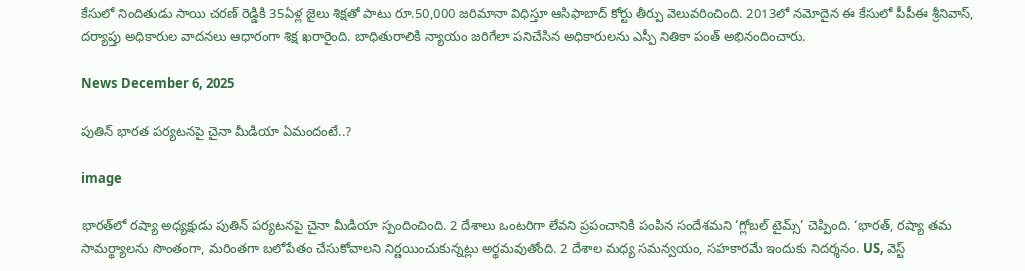కేసులో నిందితుడు సాయి చరణ్ రెడ్డికి 35ఏళ్ల జైలు శిక్షతో పాటు రూ.50,000 జరిమానా విధిస్తూ ఆసిఫాబాద్ కోర్టు తీర్పు వెలువరించింది. 2013లో నమోదైన ఈ కేసులో పీపీఈ శ్రీనివాస్, దర్యాప్తు అధికారుల వాదనలు ఆధారంగా శిక్ష ఖరారైంది. బాధితురాలికి న్యాయం జరిగేలా పనిచేసిన అధికారులను ఎస్పీ నితికా పంత్ అభినందించారు.

News December 6, 2025

పుతిన్ భారత పర్యటనపై చైనా మీడియా ఏమందంటే..?

image

భారత్‌లో రష్యా అధ్యక్షుడు పుతిన్ పర్యటనపై చైనా మీడియా స్పందించింది. 2 దేశాలు ఒంటరిగా లేవని ప్రపంచానికి పంపిన సందేశమని ‘గ్లోబల్ టైమ్స్’ చెప్పింది. ‘భారత్, రష్యా తమ సామర్థ్యాలను సొంతంగా, మరింతగా బలోపేతం చేసుకోవాలని నిర్ణయించుకున్నట్లు అర్థమవుతోంది. 2 దేశాల మధ్య సమన్వయం, సహకారమే ఇందుకు నిదర్శనం. US, వెస్ట్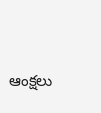ఆంక్షలు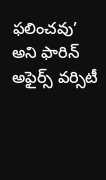ఫలించవు’ అని ఫారిన్ అఫైర్స్ వర్సిటీ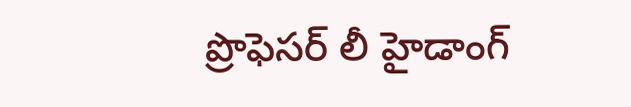ప్రొఫెసర్ లీ హైడాంగ్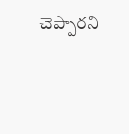చెప్పారని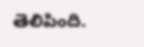తెలిపింది.